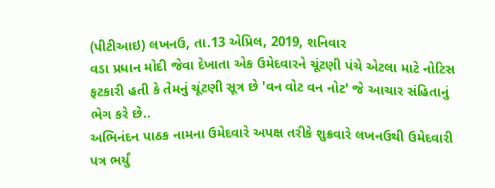(પીટીઆઇ) લખનઉ, તા.13 એપ્રિલ, 2019, શનિવાર
વડા પ્રધાન મોદી જેવા દેખાતા એક ઉમેદવારને ચૂંટણી પંચે એટલા માટે નોટિસ ફટકારી હતી કે તેમનું ચૂંટણી સૂત્ર છે 'વન વોટ વન નોટ' જે આચાર સંહિતાનું ભેગ કરે છે..
અભિનંદન પાઠક નામના ઉમેદવારે અપક્ષ તરીકે શુક્રવારે લખનઉથી ઉમેદવારી પત્ર ભર્યું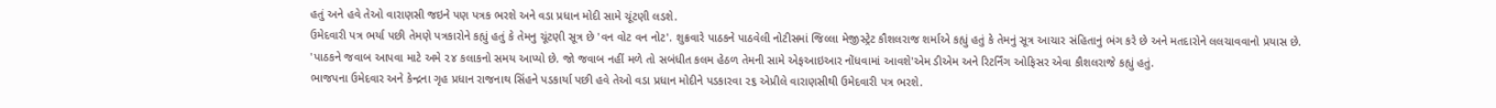હતું અને હવે તેઓ વારાણસી જઇને પણ પત્રક ભરશે અને વડા પ્રધાન મોદી સામે ચૂંટણી લડશે.
ઉમેદવારી પત્ર ભર્યા પછી તેમણે પત્રકારોને કહ્યું હતું કે તેમનુ ચૂંટણી સૂત્ર છે 'વન વોટ વન નોટ'. શુક્રવારે પાઠકને પાઠવેલી નોટીસમાં જિલ્લા મેજીસ્ટ્રેટ કૌશલરાજ શર્માએ કહ્યું હતું કે તેમનું સૂત્ર આચાર સંહિતાનું ભંગ કરે છે અને મતદારોને લલચાવવાનો પ્રયાસ છે.
'પાઠકને જવાબ આપવા માટે અમે ૨૪ કલાકનો સમય આપ્યો છે. જો જવાબ નહીં મળે તો સબંધીત કલમ હેઠળ તેમની સામે એફઆઇઆર નોંધવામાં આવશે'એમ ડીએમ અને રિટર્નિંગ ઓફિસર એવા કૌશલરાજે કહ્યું હતું.
ભાજપના ઉમેદવાર અને કેન્દ્રના ગૃહ પ્રધાન રાજનાથ સિંહને પડકાર્યા પછી હવે તેઓ વડા પ્રધાન મોદીને પડકારવા ૨૬ એપ્રીલે વારાણસીથી ઉમેદવારી પત્ર ભરશે.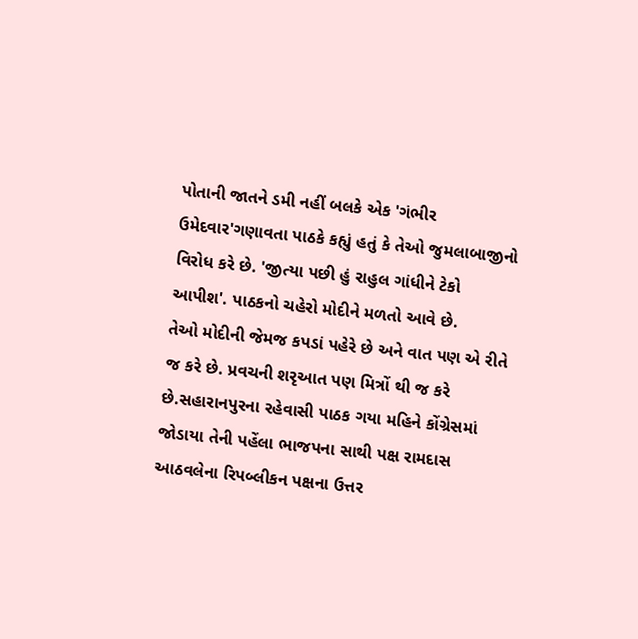પોતાની જાતને ડમી નહીં બલકે એક 'ગંભીર ઉમેદવાર'ગણાવતા પાઠકે કહ્યું હતું કે તેઓ જુમલાબાજીનો વિરોધ કરે છે. 'જીત્યા પછી હું રાહુલ ગાંધીને ટેકો આપીશ'. પાઠકનો ચહેરો મોદીને મળતો આવે છે.
તેઓ મોદીની જેમજ કપડાં પહેરે છે અને વાત પણ એ રીતે જ કરે છે. પ્રવચની શરૃઆત પણ મિત્રોં થી જ કરે છે.સહારાનપુરના રહેવાસી પાઠક ગયા મહિને કોંગ્રેસમાં જોડાયા તેની પહેંલા ભાજપના સાથી પક્ષ રામદાસ આઠવલેના રિપબ્લીકન પક્ષના ઉત્તર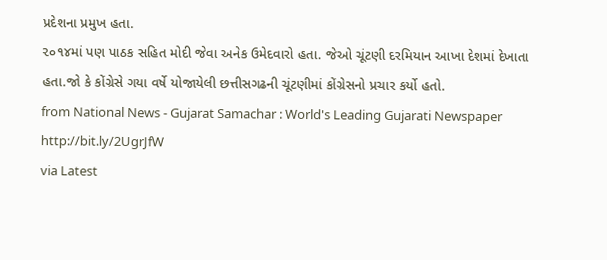પ્રદેશના પ્રમુખ હતા.
૨૦૧૪માં પણ પાઠક સહિત મોદી જેવા અનેક ઉમેદવારો હતા. જેઓ ચૂંટણી દરમિયાન આખા દેશમાં દેખાતા હતા.જો કે કોંગ્રેસે ગયા વર્ષે યોજાયેલી છત્તીસગઢની ચૂંટણીમાં કોંગ્રેસનો પ્રચાર કર્યો હતો.
from National News - Gujarat Samachar : World's Leading Gujarati Newspaper http://bit.ly/2UgrJfW
via Latest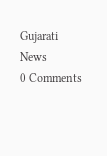Gujarati News
0 Comments